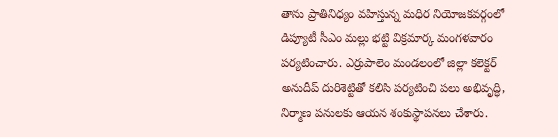తాను ప్రాతినిధ్యం వహిస్తున్న మధిర నియోజకవర్గంలో డిప్యూటీ సీఎం మల్లు భట్టి విక్రమార్క మంగళవారం పర్యటించారు. ఎర్రుపాలెం మండలంలో జిల్లా కలెక్టర్ అనుదీప్ దురిశెట్టితో కలిసి పర్యటించి పలు అభివృద్ధి, నిర్మాణ పనులకు ఆయన శంకుస్థాపనలు చేశారు.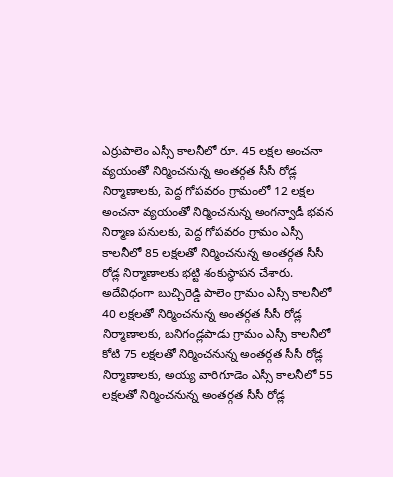ఎర్రుపాలెం ఎస్సీ కాలనీలో రూ. 45 లక్షల అంచనా వ్యయంతో నిర్మించనున్న అంతర్గత సీసీ రోడ్ల నిర్మాణాలకు, పెద్ద గోపవరం గ్రామంలో 12 లక్షల అంచనా వ్యయంతో నిర్మించనున్న అంగన్వాడీ భవన నిర్మాణ పనులకు, పెద్ద గోపవరం గ్రామం ఎస్సీ కాలనీలో 85 లక్షలతో నిర్మించనున్న అంతర్గత సీసీ రోడ్ల నిర్మాణాలకు భట్టి శంకుస్థాపన చేశారు.
అదేవిధంగా బుచ్చిరెడ్డి పాలెం గ్రామం ఎస్సీ కాలనీలో 40 లక్షలతో నిర్మించనున్న అంతర్గత సీసీ రోడ్ల నిర్మాణాలకు, బనిగండ్లపాడు గ్రామం ఎస్సీ కాలనీలో కోటి 75 లక్షలతో నిర్మించనున్న అంతర్గత సీసీ రోడ్ల నిర్మాణాలకు, అయ్య వారిగూడెం ఎస్సీ కాలనీలో 55 లక్షలతో నిర్మించనున్న అంతర్గత సీసీ రోడ్ల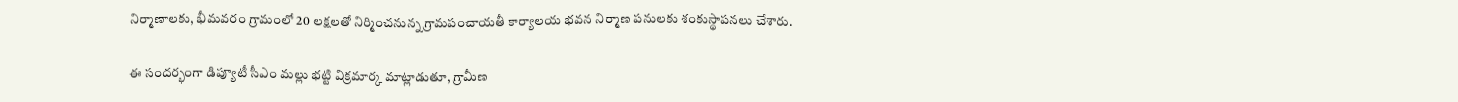నిర్మాణాలకు, భీమవరం గ్రామంలో 20 లక్షలతో నిర్మించనున్న గ్రామపంచాయతీ కార్యాలయ భవన నిర్మాణ పనులకు శంకుస్థాపనలు చేశారు.

ఈ సందర్భంగా డిప్యూటీ సీఎం మల్లు భట్టి విక్రమార్క మాట్లాడుతూ, గ్రామీణ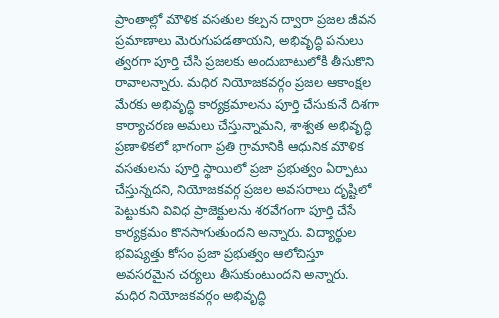ప్రాంతాల్లో మౌళిక వసతుల కల్పన ద్వారా ప్రజల జీవన ప్రమాణాలు మెరుగుపడతాయని, అభివృద్ధి పనులు త్వరగా పూర్తి చేసి ప్రజలకు అందుబాటులోకి తీసుకొని రావాలన్నారు. మధిర నియోజకవర్గం ప్రజల ఆకాంక్షల మేరకు అభివృద్ధి కార్యక్రమాలను పూర్తి చేసుకునే దిశగా కార్యాచరణ అమలు చేస్తున్నామని, శాశ్వత అభివృద్ధి ప్రణాళికలో భాగంగా ప్రతి గ్రామానికి ఆధునిక మౌళిక వసతులను పూర్తి స్థాయిలో ప్రజా ప్రభుత్వం ఏర్పాటు చేస్తున్నదని, నియోజకవర్గ ప్రజల అవసరాలు దృష్టిలో పెట్టుకుని వివిధ ప్రాజెక్టులను శరవేగంగా పూర్తి చేసే కార్యక్రమం కొనసాగుతుందని అన్నారు. విద్యార్థుల భవిష్యత్తు కోసం ప్రజా ప్రభుత్వం ఆలోచిస్తూ అవసరమైన చర్యలు తీసుకుంటుందని అన్నారు.
మధిర నియోజకవర్గం అభివృద్ధి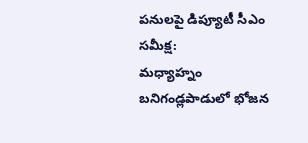పనులపై డిప్యూటీ సీఎం సమీక్ష:
మధ్యాహ్నం బనిగండ్లపాడులో భోజన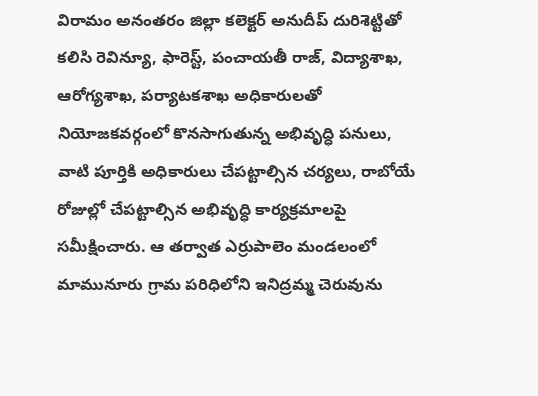విరామం అనంతరం జిల్లా కలెక్టర్ అనుదీప్ దురిశెట్టితో కలిసి రెవిన్యూ, ఫారెస్ట్, పంచాయతీ రాజ్, విద్యాశాఖ, ఆరోగ్యశాఖ, పర్యాటకశాఖ అధికారులతో నియోజకవర్గంలో కొనసాగుతున్న అభివృద్ధి పనులు, వాటి పూర్తికి అధికారులు చేపట్టాల్సిన చర్యలు, రాబోయే రోజుల్లో చేపట్టాల్సిన అభివృద్ధి కార్యక్రమాలపై సమీక్షించారు. ఆ తర్వాత ఎర్రుపాలెం మండలంలో మామునూరు గ్రామ పరిధిలోని ఇనిద్రమ్మ చెరువును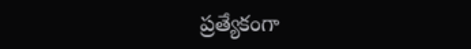ప్రత్యేకంగా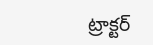ట్రాక్టర్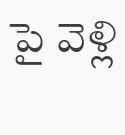పై వెళ్లి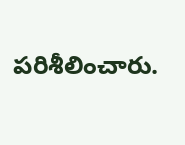పరిశీలించారు.